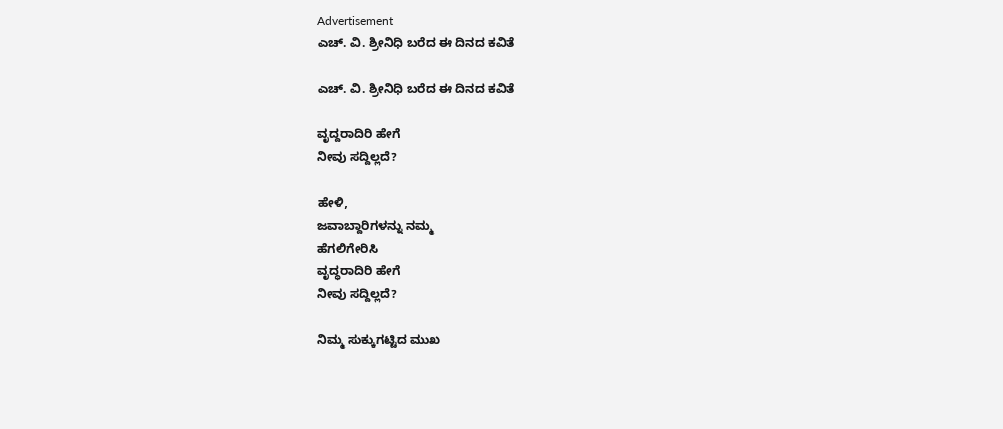Advertisement
ಎಚ್. ವಿ. ಶ್ರೀನಿಧಿ ಬರೆದ ಈ ದಿನದ ಕವಿತೆ

ಎಚ್. ವಿ. ಶ್ರೀನಿಧಿ ಬರೆದ ಈ ದಿನದ ಕವಿತೆ

ವೃದ್ದರಾದಿರಿ ಹೇಗೆ
ನೀವು ಸದ್ದಿಲ್ಲದೆ?

ಹೇಳಿ,
ಜವಾಬ್ದಾರಿಗಳನ್ನು ನಮ್ಮ
ಹೆಗಲಿಗೇರಿಸಿ
ವೃದ್ಧರಾದಿರಿ ಹೇಗೆ
ನೀವು ಸದ್ದಿಲ್ಲದೆ?

ನಿಮ್ಮ ಸುಕ್ಕುಗಟ್ಟಿದ ಮುಖ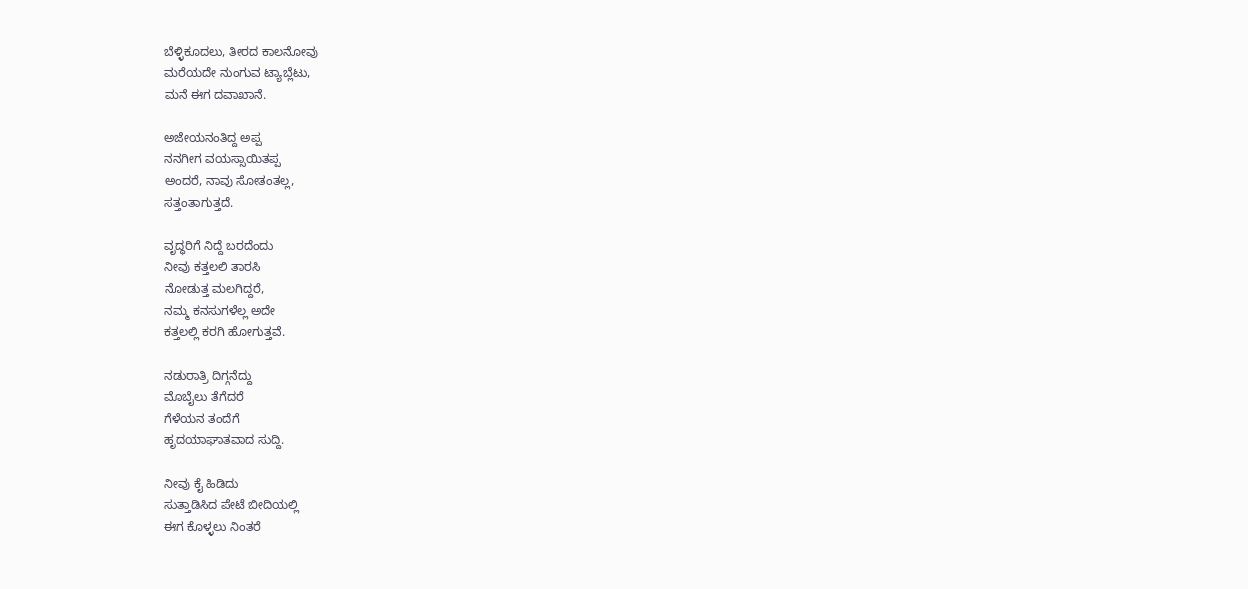ಬೆಳ್ಳಿಕೂದಲು, ತೀರದ ಕಾಲನೋವು
ಮರೆಯದೇ ನುಂಗುವ ಟ್ಯಾಬ್ಲೆಟು,
ಮನೆ ಈಗ ದವಾಖಾನೆ.

ಅಜೇಯನಂತಿದ್ದ ಅಪ್ಪ
ನನಗೀಗ ವಯಸ್ಸಾಯಿತಪ್ಪ
ಅಂದರೆ, ನಾವು ಸೋತಂತಲ್ಲ,
ಸತ್ತಂತಾಗುತ್ತದೆ.

ವೃದ್ಧರಿಗೆ ನಿದ್ದೆ ಬರದೆಂದು
ನೀವು ಕತ್ತಲಲಿ ತಾರಸಿ
ನೋಡುತ್ತ ಮಲಗಿದ್ದರೆ,
ನಮ್ಮ ಕನಸುಗಳೆಲ್ಲ ಅದೇ
ಕತ್ತಲಲ್ಲಿ ಕರಗಿ ಹೋಗುತ್ತವೆ.

ನಡುರಾತ್ರಿ ದಿಗ್ಗನೆದ್ದು
ಮೊಬೈಲು ತೆಗೆದರೆ
ಗೆಳೆಯನ ತಂದೆಗೆ
ಹೃದಯಾಘಾತವಾದ ಸುದ್ದಿ.

ನೀವು ಕೈ ಹಿಡಿದು
ಸುತ್ತಾಡಿಸಿದ ಪೇಟೆ ಬೀದಿಯಲ್ಲಿ
ಈಗ ಕೊಳ್ಳಲು ನಿಂತರೆ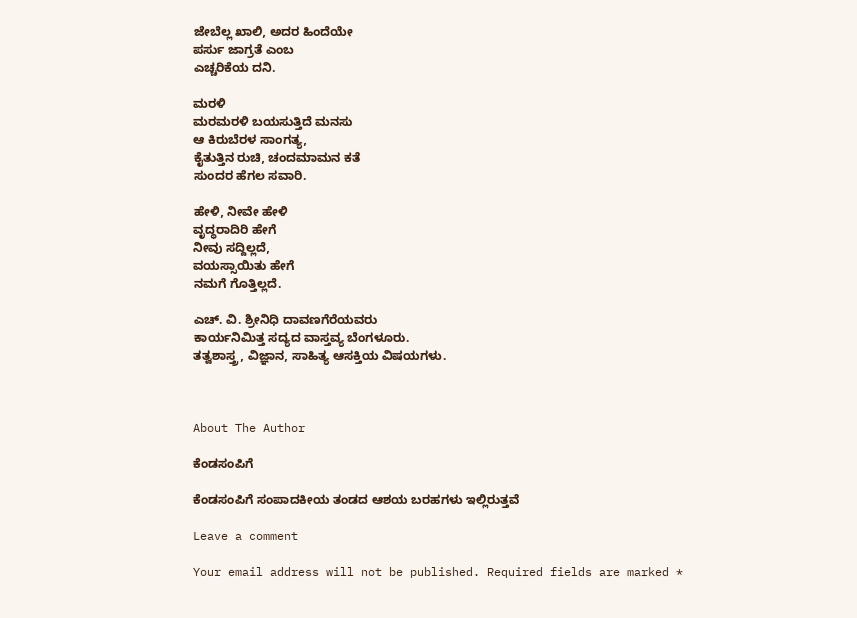ಜೇಬೆಲ್ಲ ಖಾಲಿ, ಅದರ ಹಿಂದೆಯೇ
ಪರ್ಸು ಜಾಗ್ರತೆ ಎಂಬ
ಎಚ್ಚರಿಕೆಯ ದನಿ.

ಮರಳಿ
ಮರಮರಳಿ ಬಯಸುತ್ತಿದೆ ಮನಸು
ಆ ಕಿರುಬೆರಳ ಸಾಂಗತ್ಯ,
ಕೈತುತ್ತಿನ ರುಚಿ, ಚಂದಮಾಮನ ಕತೆ
ಸುಂದರ ಹೆಗಲ ಸವಾರಿ.

ಹೇಳಿ, ನೀವೇ ಹೇಳಿ
ವೃದ್ಧರಾದಿರಿ ಹೇಗೆ
ನೀವು ಸದ್ದಿಲ್ಲದೆ,
ವಯಸ್ಸಾಯಿತು ಹೇಗೆ
ನಮಗೆ ಗೊತ್ತಿಲ್ಲದೆ.

ಎಚ್. ವಿ. ಶ್ರೀನಿಧಿ ದಾವಣಗೆರೆಯವರು
ಕಾರ್ಯನಿಮಿತ್ತ ಸದ್ಯದ ವಾಸ್ತವ್ಯ ಬೆಂಗಳೂರು.
ತತ್ವಶಾಸ್ತ್ರ, ವಿಜ್ಞಾನ, ಸಾಹಿತ್ಯ ಆಸಕ್ತಿಯ ವಿಷಯಗಳು.



About The Author

ಕೆಂಡಸಂಪಿಗೆ

ಕೆಂಡಸಂಪಿಗೆ ಸಂಪಾದಕೀಯ ತಂಡದ ಆಶಯ ಬರಹಗಳು ಇಲ್ಲಿರುತ್ತವೆ

Leave a comment

Your email address will not be published. Required fields are marked *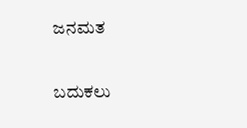ಜನಮತ

ಬದುಕಲು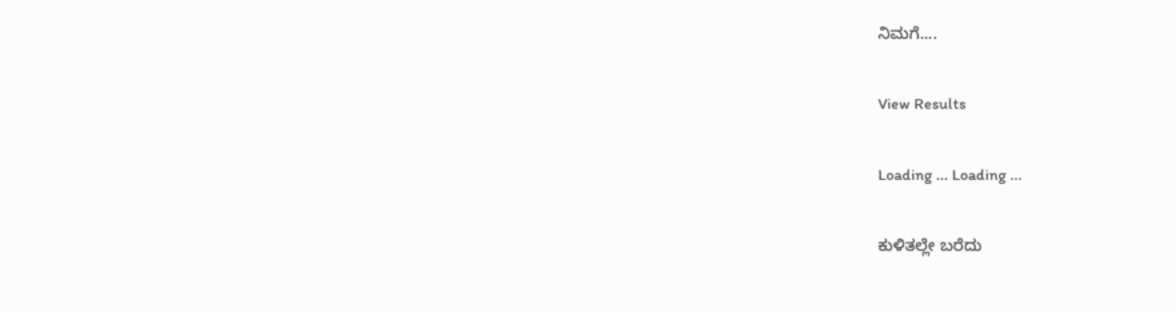ನಿಮಗೆ....

View Results

Loading ... Loading ...

ಕುಳಿತಲ್ಲೇ ಬರೆದು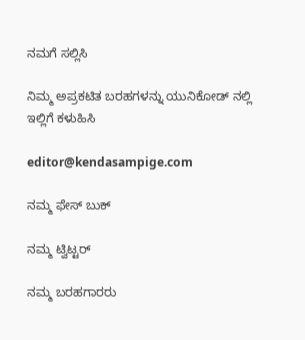ನಮಗೆ ಸಲ್ಲಿಸಿ

ನಿಮ್ಮ ಅಪ್ರಕಟಿತ ಬರಹಗಳನ್ನು ಯುನಿಕೋಡ್ ನಲ್ಲಿ ಇಲ್ಲಿಗೆ ಕಳುಹಿಸಿ

editor@kendasampige.com

ನಮ್ಮ ಫೇಸ್ ಬುಕ್

ನಮ್ಮ ಟ್ವಿಟ್ಟರ್

ನಮ್ಮ ಬರಹಗಾರರು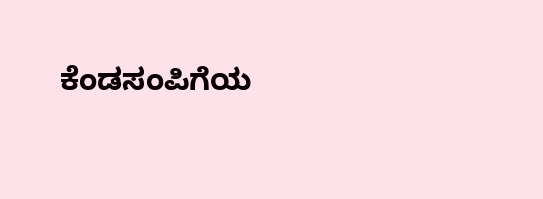ಕೆಂಡಸಂಪಿಗೆಯ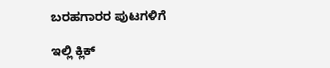ಬರಹಗಾರರ ಪುಟಗಳಿಗೆ

ಇಲ್ಲಿ ಕ್ಲಿಕ್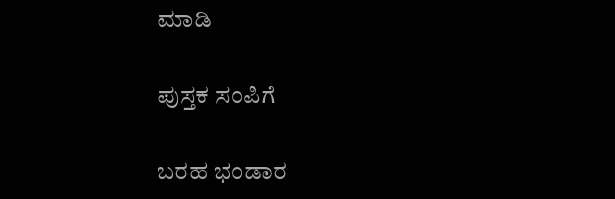ಮಾಡಿ

ಪುಸ್ತಕ ಸಂಪಿಗೆ

ಬರಹ ಭಂಡಾರ